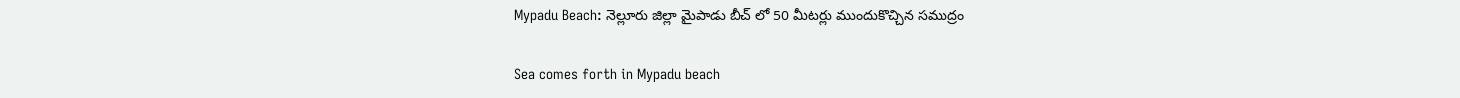Mypadu Beach: నెల్లూరు జిల్లా మైపాడు బీచ్ లో 50 మీటర్లు ముందుకొచ్చిన సముద్రం

Sea comes forth in Mypadu beach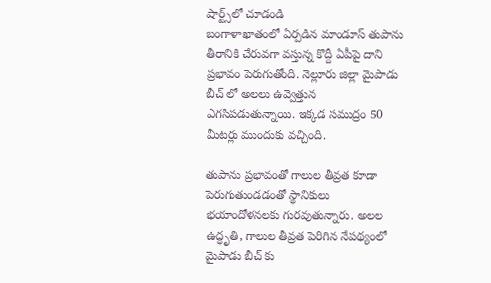షార్ట్స్‌లో చూడండి
బంగాళాఖాతంలో ఏర్పడిన మాండూస్ తుపాను తీరానికి చేరువగా వస్తున్న కొద్దీ ఏపీపై దాని ప్రభావం పెరుగుతోంది. నెల్లూరు జిల్లా మైపాడు బీచ్ లో అలలు ఉవ్వెత్తున ఎగసిపడుతున్నాయి. ఇక్కడ సముద్రం 50 మీటర్లు ముందుకు వచ్చింది.

తుపాను ప్రభావంతో గాలుల తీవ్రత కూడా పెరుగుతుండడంతో స్థానికులు భయాందోళనలకు గురవుతున్నారు. అలల ఉద్ధృతి, గాలుల తీవ్రత పెరిగిన నేపథ్యంలో మైపాడు బీచ్ కు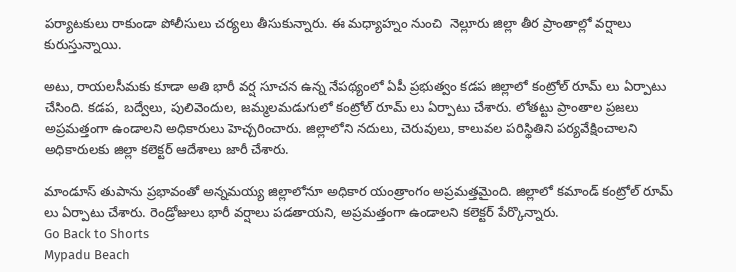పర్యాటకులు రాకుండా పోలీసులు చర్యలు తీసుకున్నారు. ఈ మధ్యాహ్నం నుంచి  నెల్లూరు జిల్లా తీర ప్రాంతాల్లో వర్షాలు కురుస్తున్నాయి.

అటు, రాయలసీమకు కూడా అతి భారీ వర్ష సూచన ఉన్న నేపథ్యంలో ఏపీ ప్రభుత్వం కడప జిల్లాలో కంట్రోల్ రూమ్ లు ఏర్పాటు చేసింది. కడప, బద్వేలు, పులివెందుల, జమ్మలమడుగులో కంట్రోల్ రూమ్ లు ఏర్పాటు చేశారు. లోతట్టు ప్రాంతాల ప్రజలు అప్రమత్తంగా ఉండాలని అధికారులు హెచ్చరించారు. జిల్లాలోని నదులు, చెరువులు, కాలువల పరిస్థితిని పర్యవేక్షించాలని అధికారులకు జిల్లా కలెక్టర్ ఆదేశాలు జారీ చేశారు.

మాండూస్ తుపాను ప్రభావంతో అన్నమయ్య జిల్లాలోనూ అధికార యంత్రాంగం అప్రమత్తమైంది. జిల్లాలో కమాండ్ కంట్రోల్ రూమ్ లు ఏర్పాటు చేశారు. రెండ్రోజులు భారీ వర్షాలు పడతాయని, అప్రమత్తంగా ఉండాలని కలెక్టర్ పేర్కొన్నారు.
Go Back to Shorts
Mypadu Beach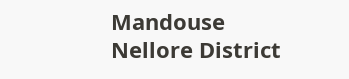Mandouse
Nellore District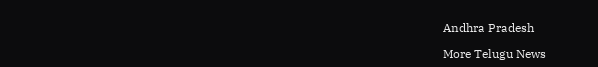Andhra Pradesh

More Telugu News